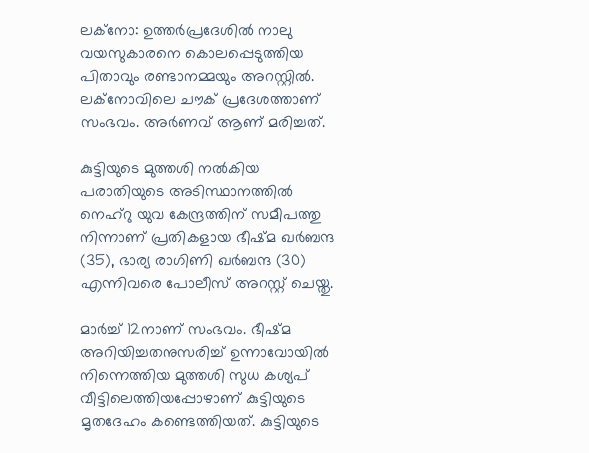ലക്നോ: ഉത്തർപ്രദേശിൽ നാലു വയസുകാരനെ കൊലപ്പെടുത്തിയ പിതാവും രണ്ടാനമ്മയും അറസ്റ്റിൽ. ലക്നോവിലെ ചൗക് പ്രദേശത്താണ് സംഭവം. അർണവ് ആണ് മരിച്ചത്.

കുട്ടിയുടെ മുത്തശി നൽകിയ പരാതിയുടെ അടിസ്ഥാനത്തിൽ നെഹ്‌റു യുവ കേന്ദ്രത്തിന് സമീപത്തു നിന്നാണ് പ്രതികളായ ഭീഷ്മ ഖർബന്ദ (35), ഭാര്യ രാഗിണി ഖർബന്ദ (30) എന്നിവരെ പോലീസ് അറസ്റ്റ് ചെയ്തു.

മാർച്ച് 12നാണ് സംഭവം. ഭീഷ്മ അറിയിച്ചതനുസരിച്ച് ഉന്നാവോയിൽ നിന്നെത്തിയ മുത്തശി സുധ കശ്യപ് വീട്ടിലെത്തിയപ്പോഴാണ് കുട്ടിയുടെ മൃതദേഹം കണ്ടെത്തിയത്. കുട്ടിയുടെ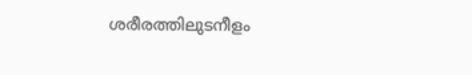ശരീരത്തിലുടനീളം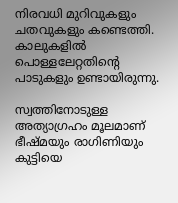നിരവധി മുറിവുകളും ചതവുകളും കണ്ടെത്തി. കാലുകളിൽ പൊള്ളലേറ്റതിന്‍റെ പാടുകളും ഉണ്ടായിരുന്നു.

സ്വത്തിനോടുള്ള അത്യാഗ്രഹം മൂലമാണ് ഭീഷ്മയും രാഗിണിയും കുട്ടിയെ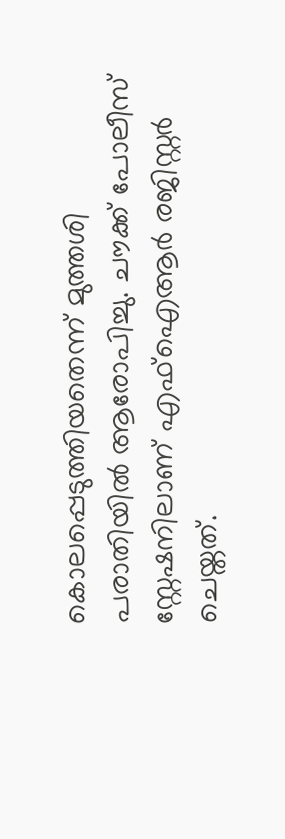കൊലപ്പെടുത്തിയതെന്ന് മുത്തശി പരാതിയിൽ ആരോപിച്ചു. ചൗക്ക് പോലീസ് സ്റ്റേഷനിലാണ് എഫ്‌ഐആർ രജിസ്റ്റർ ചെയ്തത്.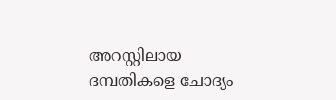അറസ്റ്റിലായ ദമ്പതികളെ ചോദ്യം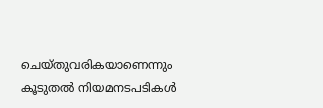ചെയ്തുവരികയാണെന്നും കൂടുതൽ നിയമനടപടികൾ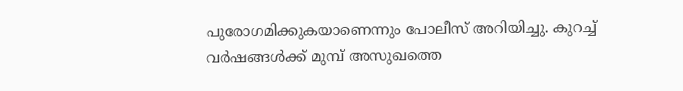പുരോഗമിക്കുകയാണെന്നും പോലീസ് അറിയിച്ചു. കുറച്ച് വർഷങ്ങൾക്ക് മുമ്പ് അസുഖത്തെ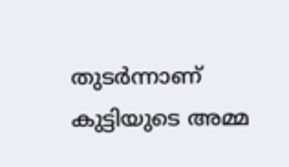തുടർന്നാണ് കുട്ടിയുടെ അമ്മ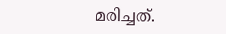മരിച്ചത്.